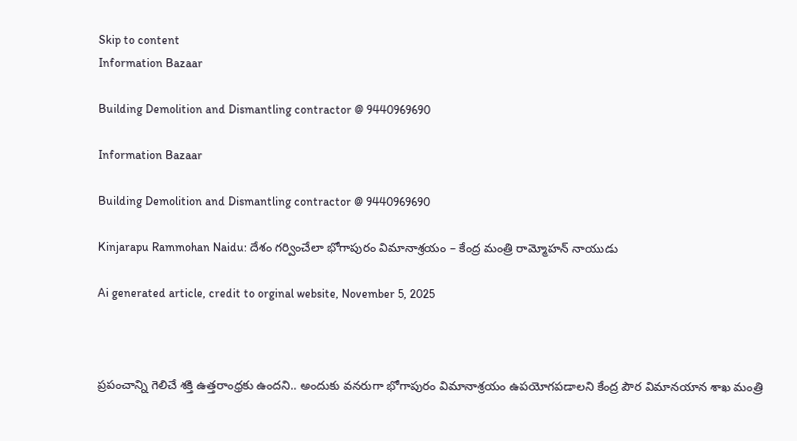Skip to content
Information Bazaar

Building Demolition and Dismantling contractor @ 9440969690

Information Bazaar

Building Demolition and Dismantling contractor @ 9440969690

Kinjarapu Rammohan Naidu: దేశం గర్వించేలా భోగాపురం విమానాశ్రయం – కేంద్ర మంత్రి రామ్మోహన్ నాయుడు

Ai generated article, credit to orginal website, November 5, 2025



ప్రపంచాన్ని గెలిచే శక్తి ఉత్తరాంధ్రకు ఉందని.. అందుకు వనరుగా భోగాపురం విమానాశ్రయం ఉపయోగపడాలని కేంద్ర పౌర విమానయాన శాఖ మంత్రి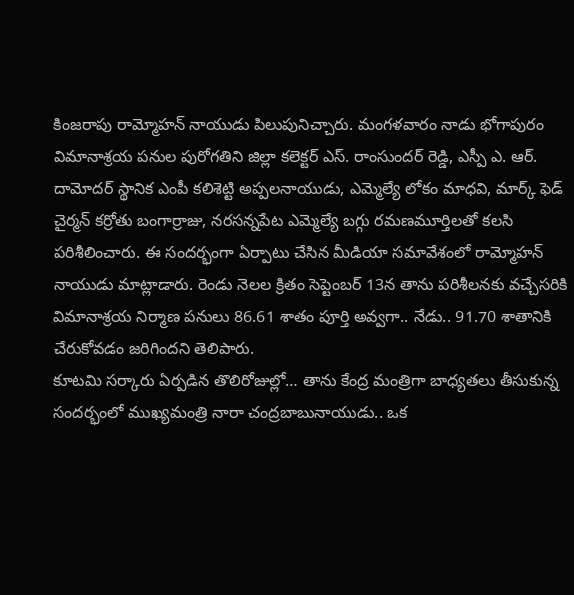కింజరాపు రామ్మోహన్ నాయుడు పిలుపునిచ్చారు. మంగళవారం నాడు భోగాపురం విమానాశ్రయ పనుల పురోగతిని జిల్లా కలెక్టర్ ఎస్. రాంసుందర్ రెడ్డి, ఎస్పీ ఎ. ఆర్. దామోదర్ స్థానిక ఎంపీ కలిశెట్టి అప్పలనాయుడు, ఎమ్మెల్యే లోకం మాధవి, మార్క్ ఫెడ్ చైర్మన్ కర్రోతు బంగార్రాజు, నరసన్నపేట ఎమ్మెల్యే బగ్గు రమణమూర్తిలతో కలసి పరిశీలించారు. ఈ సందర్భంగా ఏర్పాటు చేసిన మీడియా సమావేశంలో రామ్మోహన్ నాయుడు మాట్లాడారు. రెండు నెలల క్రితం సెప్టెంబర్ 13న తాను పరిశీలనకు వచ్చేసరికి విమానాశ్రయ నిర్మాణ పనులు 86.61 శాతం పూర్తి అవ్వగా.. నేడు.. 91.70 శాతానికి చేరుకోవడం జరిగిందని తెలిపారు.
కూటమి సర్కారు ఏర్పడిన తొలిరోజుల్లో… తాను కేంద్ర మంత్రిగా బాధ్యతలు తీసుకున్న సందర్భంలో ముఖ్యమంత్రి నారా చంద్రబాబునాయుడు.. ఒక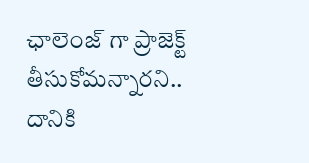ఛాలెంజ్ గా ప్రాజెక్ట్ తీసుకోమన్నారని.. దానికి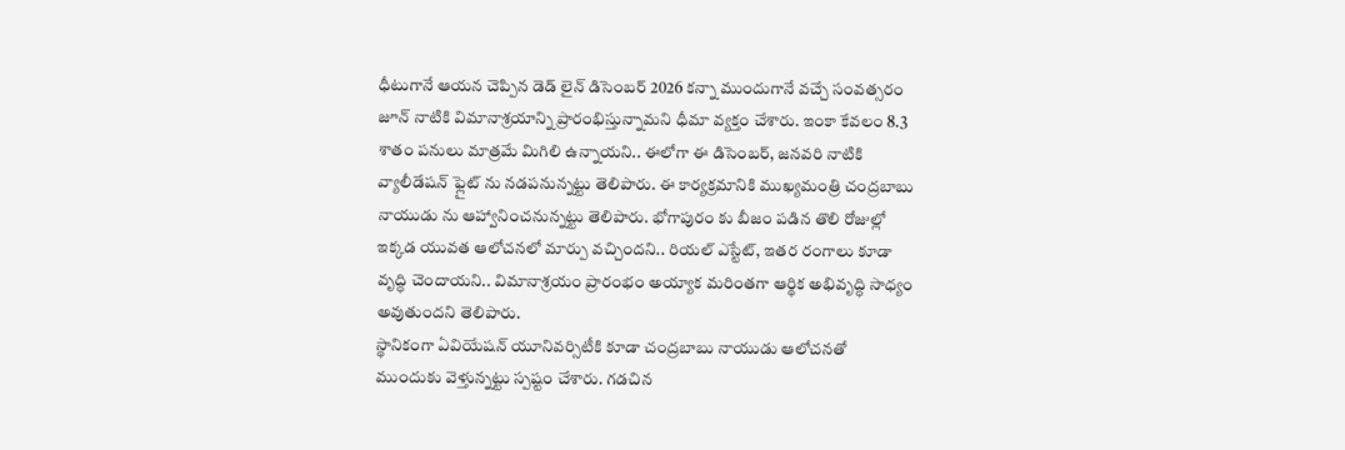ధీటుగానే ఆయన చెప్పిన డెడ్ లైన్ డిసెంబర్ 2026 కన్నా ముందుగానే వచ్చే సంవత్సరం జూన్ నాటికి విమానాశ్రయాన్ని ప్రారంభిస్తున్నామని ధీమా వ్యక్తం చేశారు. ఇంకా కేవలం 8.3 శాతం పనులు మాత్రమే మిగిలి ఉన్నాయని.. ఈలోగా ఈ డిసెంబర్, జనవరి నాటికి వ్యాలీడేషన్ ఫ్లైట్ ను నడపనున్నట్టు తెలిపారు. ఈ కార్యక్రమానికి ముఖ్యమంత్రి చంద్రబాబు నాయుడు ను ఆహ్వానించనున్నట్టు తెలిపారు. భోగాపురం కు బీజం పడిన తొలి రోజుల్లో ఇక్కడ యువత ఆలోచనలో మార్పు వచ్చిందని.. రియల్ ఎస్టేట్, ఇతర రంగాలు కూడా వృద్ధి చెందాయని.. విమానాశ్రయం ప్రారంభం అయ్యాక మరింతగా ఆర్థిక అభివృద్ధి సాధ్యం అవుతుందని తెలిపారు.
స్థానికంగా ఏవియేషన్ యూనివర్సిటీకి కూడా చంద్రబాబు నాయుడు ఆలోచనతో ముందుకు వెళ్తున్నట్టు స్పష్టం చేశారు. గడచిన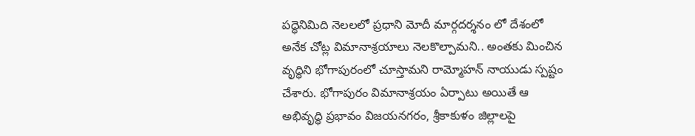పద్ధెనిమిది నెలలలో ప్రధాని మోదీ మార్గదర్శనం లో దేశంలో అనేక చోట్ల విమానాశ్రయాలు నెలకొల్పామని.. అంతకు మించిన వృద్ధిని భోగాపురంలో చూస్తామని రామ్మోహన్ నాయుడు స్పష్టం చేశారు. భోగాపురం విమానాశ్రయం ఏర్పాటు అయితే ఆ అభివృద్ధి ప్రభావం విజయనగరం, శ్రీకాకుళం జిల్లాలపై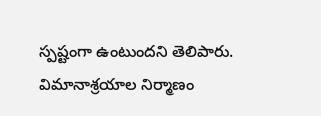స్పష్టంగా ఉంటుందని తెలిపారు.
విమానాశ్రయాల నిర్మాణం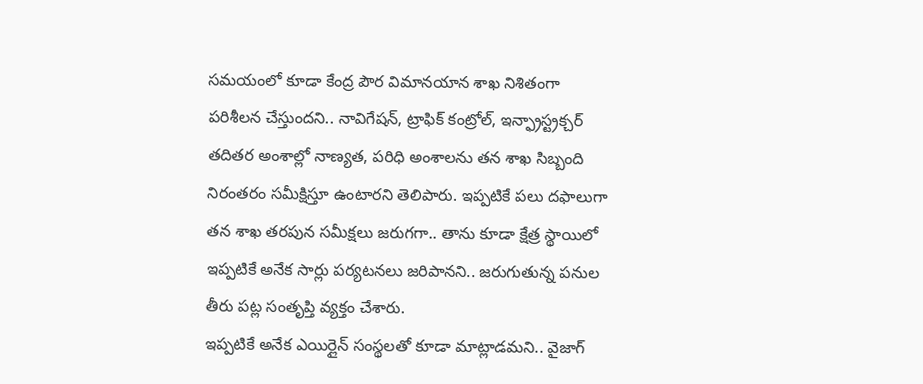సమయంలో కూడా కేంద్ర పౌర విమానయాన శాఖ నిశితంగా పరిశీలన చేస్తుందని.. నావిగేషన్, ట్రాఫిక్ కంట్రోల్, ఇన్ఫ్రాస్ట్రక్చర్ తదితర అంశాల్లో నాణ్యత, పరిధి అంశాలను తన శాఖ సిబ్బంది నిరంతరం సమీక్షిస్తూ ఉంటారని తెలిపారు. ఇప్పటికే పలు దఫాలుగా తన శాఖ తరపున సమీక్షలు జరుగగా.. తాను కూడా క్షేత్ర స్థాయిలో ఇప్పటికే అనేక సార్లు పర్యటనలు జరిపానని.. జరుగుతున్న పనుల తీరు పట్ల సంతృప్తి వ్యక్తం చేశారు.
ఇప్పటికే అనేక ఎయిర్లైన్ సంస్థలతో కూడా మాట్లాడమని.. వైజాగ్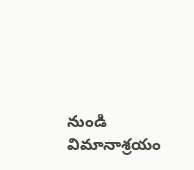నుండి విమానాశ్రయం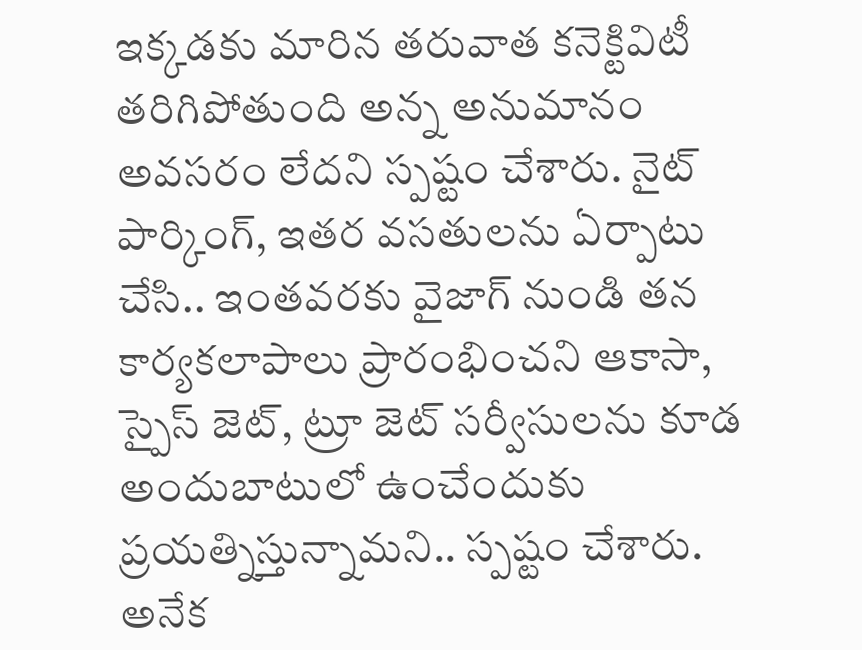ఇక్కడకు మారిన తరువాత కనెక్టివిటీ తరిగిపోతుంది అన్న అనుమానం అవసరం లేదని స్పష్టం చేశారు. నైట్ పార్కింగ్, ఇతర వసతులను ఏర్పాటు చేసి.. ఇంతవరకు వైజాగ్ నుండి తన కార్యకలాపాలు ప్రారంభించని ఆకాసా, స్పైస్ జెట్, ట్రూ జెట్ సర్వీసులను కూడ అందుబాటులో ఉంచేందుకు ప్రయత్నిస్తున్నామని.. స్పష్టం చేశారు. అనేక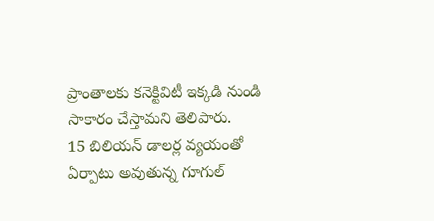ప్రాంతాలకు కనెక్టివిటీ ఇక్కడి నుండి సాకారం చేస్తామని తెలిపారు.
15 బిలియన్ డాలర్ల వ్యయంతో ఏర్పాటు అవుతున్న గూగుల్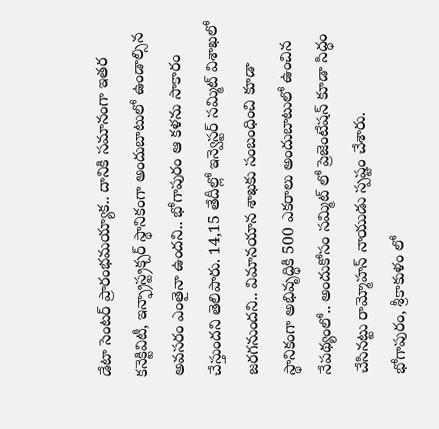డేటా సెంటర్ ప్రారంభమయ్యాక.. దానికి సమానంగా ఇతర కనెక్టివిటీ, ఇన్ఫ్రాస్ట్రక్చర్ స్థానికంగా అందుబాటులో ఉండాల్సిన అవసరం ఎంతైనా ఉందని.. భోగాపురం ఆ కళను సాకారం చేస్తుందని తెలిపారు. 14,15 తేదీల్లో ఇన్వెస్టర్ సమ్మిట్ విశాఖలో జరగనుందని.. విమానయాన శాఖకు సంబంధించి కూడా స్థానికంగా అభివృద్ధికి 500 ఎకరాలు అందుబాటులో ఉంచిన నేపథ్యంలో.. అందుకోసం సమ్మిట్ లో ప్రెజెంటేషన్ కూడా సిద్ధం చేసినట్టు రామ్మోహన్ నాయుడు స్పష్టం చేశారు.
భోగాపురం, శ్రీకాకుళం లో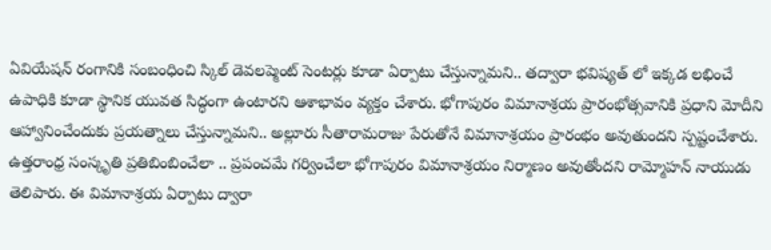ఏవియేషన్ రంగానికి సంబంధించి స్కిల్ డెవలప్మెంట్ సెంటర్లు కూడా ఏర్పాటు చేస్తున్నామని.. తద్వారా భవిష్యత్ లో ఇక్కడ లభించే ఉపాధికి కూడా స్థానిక యువత సిద్ధంగా ఉంటారని ఆశాభావం వ్యక్తం చేశారు. భోగాపురం విమానాశ్రయ ప్రారంభోత్సవానికి ప్రధాని మోదీని ఆహ్వానించేందుకు ప్రయత్నాలు చేస్తున్నామని.. అల్లూరు సీతారామరాజు పేరుతోనే విమానాశ్రయం ప్రారంభం అవుతుందని స్పష్టంచేశారు. ఉత్తరాంధ్ర సంస్కృతి ప్రతిబింబించేలా .. ప్రపంచమే గర్వించేలా భోగాపురం విమానాశ్రయం నిర్మాణం అవుతోందని రామ్మోహన్ నాయుడు తెలిపారు. ఈ విమానాశ్రయ ఏర్పాటు ద్వారా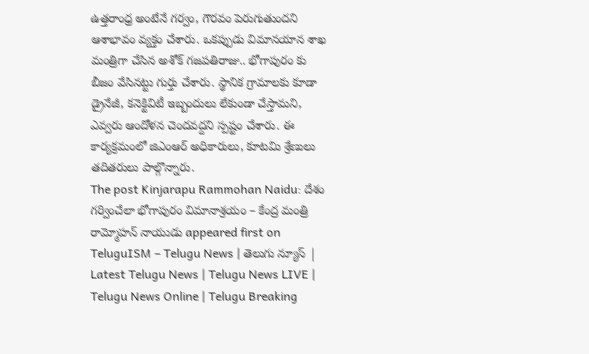ఉత్తరాంధ్ర అంటేనే గర్వం, గౌరవం పెరుగుతుందని ఆశాభావం వ్యక్తం చేశారు. ఒకప్పుడు విమానయాన శాఖ మంత్రిగా చేసిన అశోక్ గజపతిరాజు.. భోగాపురం కు బీజం వేసినట్టు గుర్తు చేశారు. స్థానిక గ్రామాలకు కూడా డ్రైనేజీ, కనెక్టివిటీ ఇబ్బందులు లేకుండా చేస్తామని, ఎవ్వరు ఆందోళన చెందవద్దని స్పష్టం చేశారు. ఈ కార్యక్రమంలో జిఎంఆర్ అధికారులు, కూటమి శ్రేణులు తదితరులు పాల్గొన్నారు.
The post Kinjarapu Rammohan Naidu: దేశం గర్వించేలా భోగాపురం విమానాశ్రయం – కేంద్ర మంత్రి రామ్మోహన్ నాయుడు appeared first on TeluguISM – Telugu News | తెలుగు న్యూస్ | Latest Telugu News | Telugu News LIVE | Telugu News Online | Telugu Breaking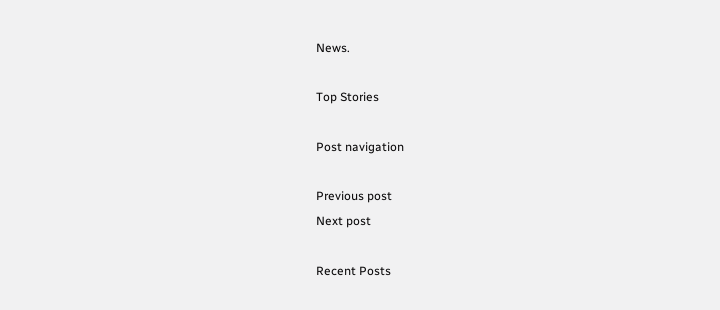News.

Top Stories

Post navigation

Previous post
Next post

Recent Posts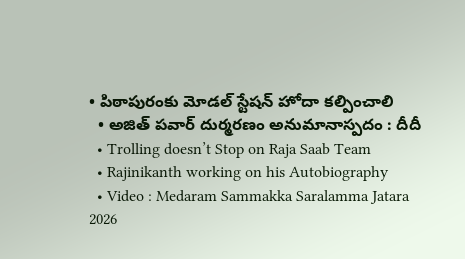• పిఠాపురంకు మోడ‌ల్ స్టేష‌న్ హోదా క‌ల్పించాలి
  • అజిత్ ప‌వార్ దుర్మ‌ర‌ణం అనుమానాస్ప‌దం : దీదీ
  • Trolling doesn’t Stop on Raja Saab Team
  • Rajinikanth working on his Autobiography
  • Video : Medaram Sammakka Saralamma Jatara 2026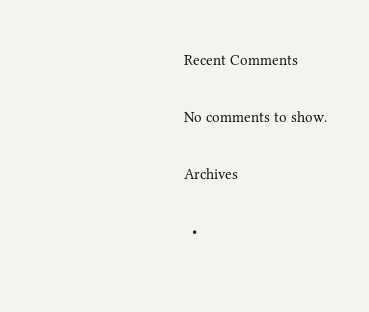Recent Comments

No comments to show.

Archives

  •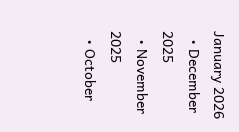January 2026
  • December 2025
  • November 2025
  • October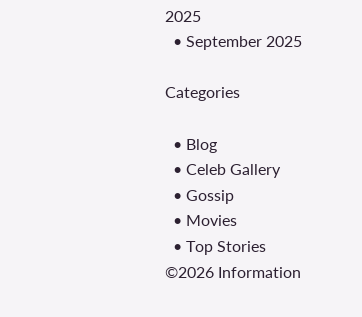2025
  • September 2025

Categories

  • Blog
  • Celeb Gallery
  • Gossip
  • Movies
  • Top Stories
©2026 Information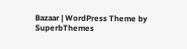Bazaar | WordPress Theme by SuperbThemes